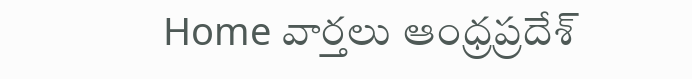Home వార్తలు ఆంధ్రప్రదేశ్‌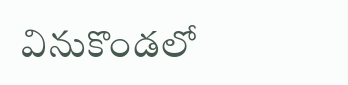వినుకొండలో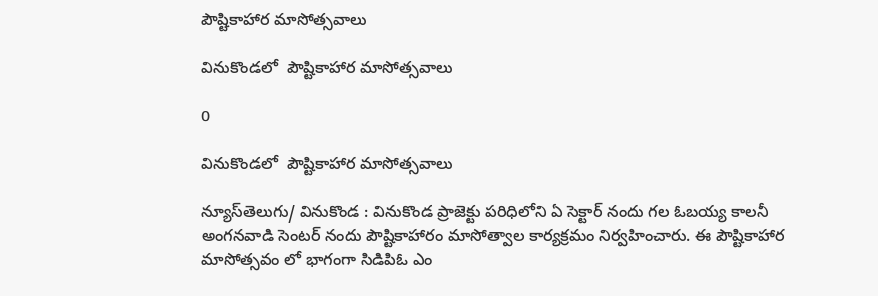పౌష్టికాహార మాసోత్సవాలు

వినుకొండలో  పౌష్టికాహార మాసోత్సవాలు

0

వినుకొండలో  పౌష్టికాహార మాసోత్సవాలు

న్యూస్‌తెలుగు/ వినుకొండ : వినుకొండ ప్రాజెక్టు పరిధిలోని ఏ సెక్టార్ నందు గల ఓబయ్య కాలనీ అంగనవాడి సెంటర్ నందు పౌష్టికాహారం మాసోత్వాల కార్యక్రమం నిర్వహించారు. ఈ పౌష్టికాహార మాసోత్సవం లో భాగంగా సిడిపిఓ ఎం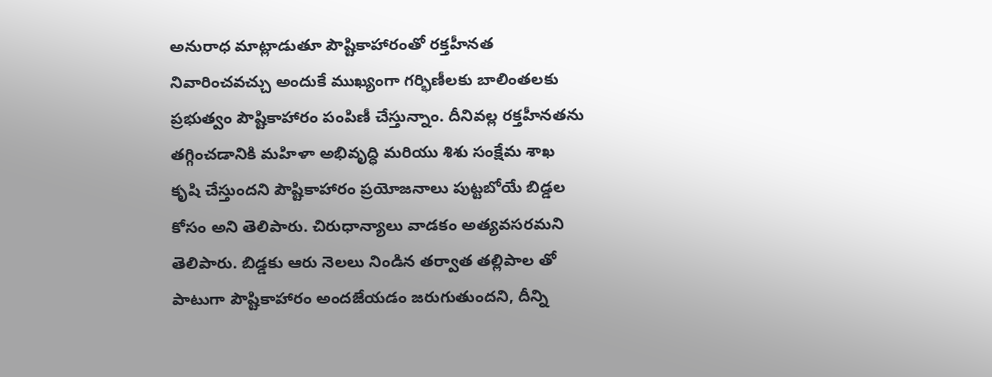అనురాధ మాట్లాడుతూ పౌష్టికాహారంతో రక్తహీనత నివారించవచ్చు అందుకే ముఖ్యంగా గర్భిణీలకు బాలింతలకు ప్రభుత్వం పౌష్టికాహారం పంపిణీ చేస్తున్నాం. దీనివల్ల రక్తహీనతను తగ్గించడానికి మహిళా అభివృద్ధి మరియు శిశు సంక్షేమ శాఖ కృషి చేస్తుందని పౌష్టికాహారం ప్రయోజనాలు పుట్టబోయే బిడ్డల కోసం అని తెలిపారు. చిరుధాన్యాలు వాడకం అత్యవసరమని తెలిపారు. బిడ్డకు ఆరు నెలలు నిండిన తర్వాత తల్లిపాల తో పాటుగా పౌష్టికాహారం అందజేయడం జరుగుతుందని, దీన్ని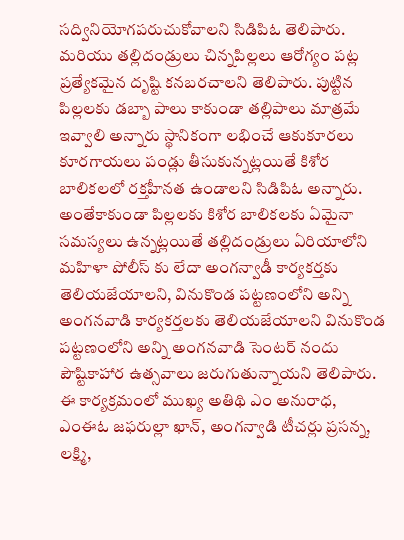సద్వినియోగపరుచుకోవాలని సిడిపిఓ తెలిపారు. మరియు తల్లిదండ్రులు చిన్నపిల్లలు ఆరోగ్యం పట్ల ప్రత్యేకమైన దృష్టి కనబరచాలని తెలిపారు. పుట్టిన పిల్లలకు డబ్బా పాలు కాకుండా తల్లిపాలు మాత్రమే ఇవ్వాలి అన్నారు స్థానికంగా లభించే ఆకుకూరలు కూరగాయలు పండ్లు తీసుకున్నట్లయితే కిశోర బాలికలలో రక్తహీనత ఉండాలని సిడిపిఓ అన్నారు. అంతేకాకుండా పిల్లలకు కిశోర బాలికలకు ఏమైనా సమస్యలు ఉన్నట్లయితే తల్లిదండ్రులు ఏరియాలోని మహిళా పోలీస్ కు లేదా అంగన్వాడీ కార్యకర్తకు తెలియజేయాలని, వినుకొండ పట్టణంలోని అన్ని అంగనవాడి కార్యకర్తలకు తెలియజేయాలని వినుకొండ పట్టణంలోని అన్ని అంగనవాడి సెంటర్ నందు పౌష్టికాహార ఉత్సవాలు జరుగుతున్నాయని తెలిపారు. ఈ కార్యక్రమంలో ముఖ్య అతిథి ఎం అనురాధ, ఎంఈఓ జఫరుల్లా ఖాన్, అంగన్వాడి టీచర్లు ప్రసన్న, లక్ష్మి,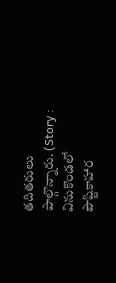తదితరులు పాల్గొన్నారు. (Story : వినుకొండలో  పౌష్టికాహార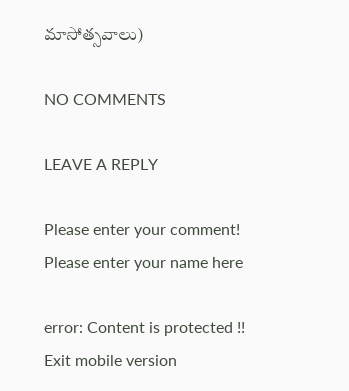మాసోత్సవాలు)

NO COMMENTS

LEAVE A REPLY

Please enter your comment!
Please enter your name here

error: Content is protected !!
Exit mobile version